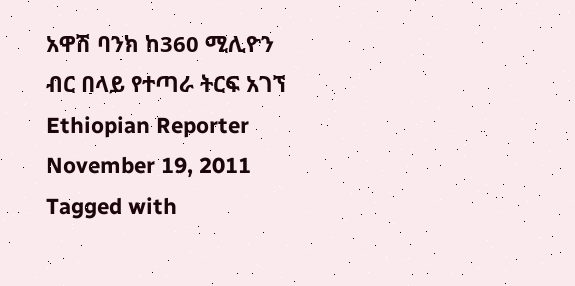አዋሽ ባንክ ከ360 ሚሊዮን ብር በላይ የተጣራ ትርፍ አገኘ Ethiopian Reporter November 19, 2011 Tagged with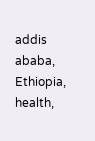addis ababa, Ethiopia, health,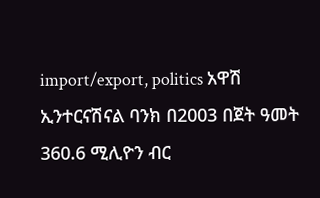import/export, politics አዋሽ ኢንተርናሽናል ባንክ በ2003 በጀት ዓመት 360.6 ሚሊዮን ብር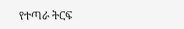የተጣራ ትርፍ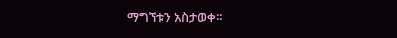ማግኘቱን አስታወቀ፡፡